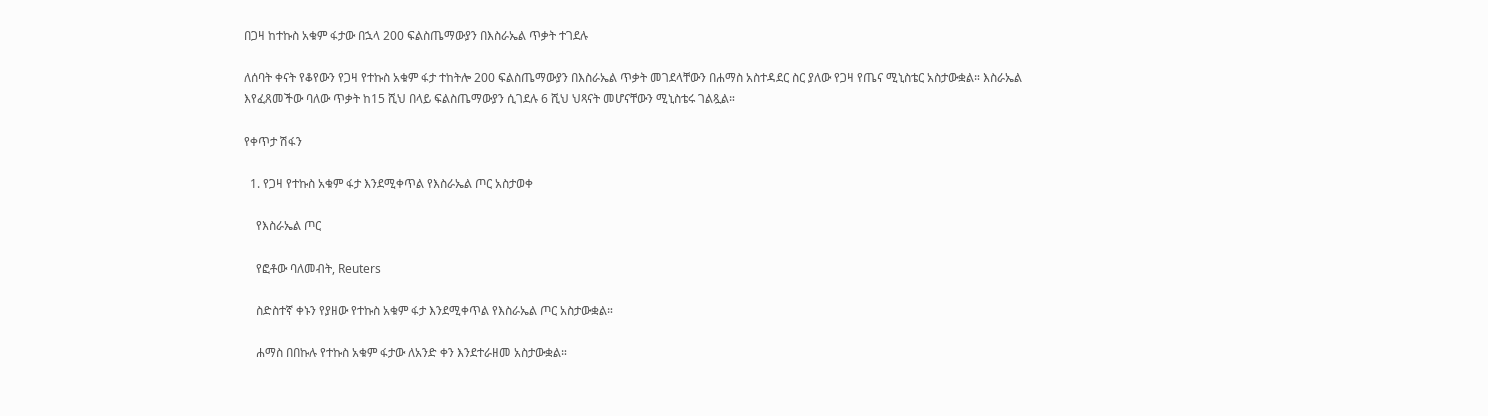በጋዛ ከተኩስ አቁም ፋታው በኋላ 200 ፍልስጤማውያን በእስራኤል ጥቃት ተገደሉ

ለሰባት ቀናት የቆየውን የጋዛ የተኩስ አቁም ፋታ ተከትሎ 200 ፍልስጤማውያን በእስራኤል ጥቃት መገደላቸውን በሐማስ አስተዳደር ስር ያለው የጋዛ የጤና ሚኒስቴር አስታውቋል። እስራኤል እየፈጸመችው ባለው ጥቃት ከ15 ሺህ በላይ ፍልስጤማውያን ሲገደሉ 6 ሺህ ህጻናት መሆናቸውን ሚኒስቴሩ ገልጿል።

የቀጥታ ሽፋን

  1. የጋዛ የተኩስ አቁም ፋታ እንደሚቀጥል የእስራኤል ጦር አስታወቀ

    የእስራኤል ጦር

    የፎቶው ባለመብት, Reuters

    ስድስተኛ ቀኑን የያዘው የተኩስ አቁም ፋታ እንደሚቀጥል የእስራኤል ጦር አስታውቋል።

    ሐማስ በበኩሉ የተኩስ አቁም ፋታው ለአንድ ቀን እንደተራዘመ አስታውቋል።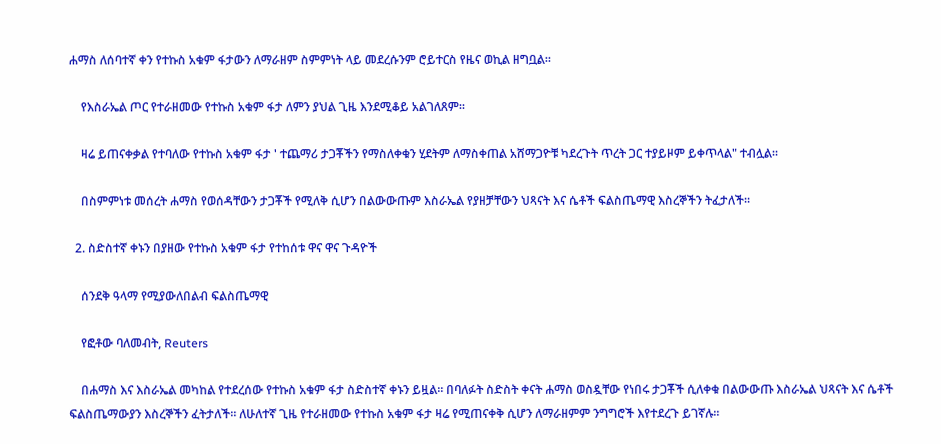ሐማስ ለሰባተኛ ቀን የተኩስ አቁም ፋታውን ለማራዘም ስምምነት ላይ መደረሱንም ሮይተርስ የዜና ወኪል ዘግቧል።

    የእስራኤል ጦር የተራዘመው የተኩስ አቁም ፋታ ለምን ያህል ጊዜ እንደሚቆይ አልገለጸም።

    ዛሬ ይጠናቀቃል የተባለው የተኩስ አቁም ፋታ ' ተጨማሪ ታጋቾችን የማስለቀቁን ሂደትም ለማስቀጠል አሸማጋዮቹ ካደረጉት ጥረት ጋር ተያይዞም ይቀጥላል" ተብሏል።

    በስምምነቱ መሰረት ሐማስ የወሰዳቸውን ታጋቾች የሚለቅ ሲሆን በልውውጡም እስራኤል የያዘቻቸውን ህጻናት እና ሴቶች ፍልስጤማዊ እስረኞችን ትፈታለች።

  2. ስድስተኛ ቀኑን በያዘው የተኩስ አቁም ፋታ የተከሰቱ ዋና ዋና ጉዳዮች

    ሰንደቅ ዓላማ የሚያውለበልብ ፍልስጤማዊ

    የፎቶው ባለመብት, Reuters

    በሐማስ እና እስራኤል መካከል የተደረሰው የተኩስ አቁም ፋታ ስድስተኛ ቀኑን ይዟል። በባለፉት ስድስት ቀናት ሐማስ ወስዷቸው የነበሩ ታጋቾች ሲለቀቁ በልውውጡ እስራኤል ህጻናት እና ሴቶች ፍልስጤማውያን እስረኞችን ፈትታለች። ለሁለተኛ ጊዜ የተራዘመው የተኩስ አቁም ፋታ ዛሬ የሚጠናቀቅ ሲሆን ለማራዘምም ንግግሮች እየተደረጉ ይገኛሉ።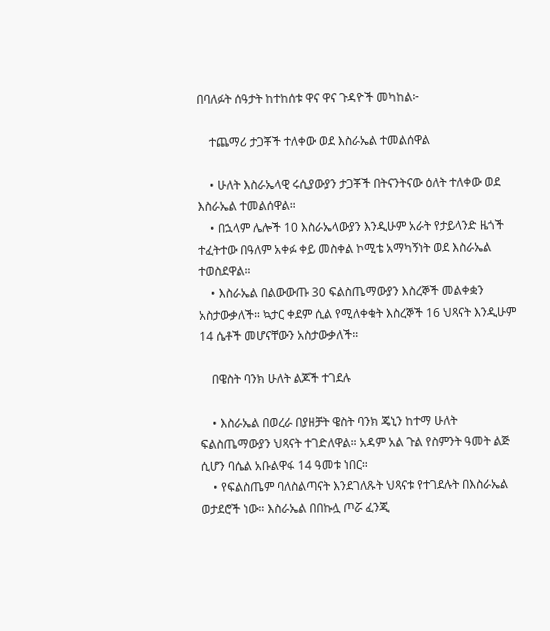በባለፉት ሰዓታት ከተከሰቱ ዋና ዋና ጉዳዮች መካከል፦

    ተጨማሪ ታጋቾች ተለቀው ወደ እስራኤል ተመልሰዋል

    • ሁለት እስራኤላዊ ሩሲያውያን ታጋቾች በትናንትናው ዕለት ተለቀው ወደ እስራኤል ተመልሰዋል።
    • በኋላም ሌሎች 10 እስራኤላውያን እንዲሁም አራት የታይላንድ ዜጎች ተፈትተው በዓለም አቀፉ ቀይ መስቀል ኮሚቴ አማካኝነት ወደ እስራኤል ተወስደዋል።
    • እስራኤል በልውውጡ 30 ፍልስጤማውያን እስረኞች መልቀቋን አስታውቃለች። ኳታር ቀደም ሲል የሚለቀቁት እስረኞች 16 ህጻናት እንዲሁም 14 ሴቶች መሆናቸውን አስታውቃለች።

    በዌስት ባንክ ሁለት ልጆች ተገደሉ

    • እስራኤል በወረራ በያዘቻት ዌስት ባንክ ጄኒን ከተማ ሁለት ፍልስጤማውያን ህጻናት ተገድለዋል። አዳም አል ጉል የስምንት ዓመት ልጅ ሲሆን ባሴል አቡልዋፋ 14 ዓመቱ ነበር።
    • የፍልስጤም ባለስልጣናት እንደገለጹት ህጻናቱ የተገደሉት በእስራኤል ወታደሮች ነው። እስራኤል በበኩሏ ጦሯ ፈንጂ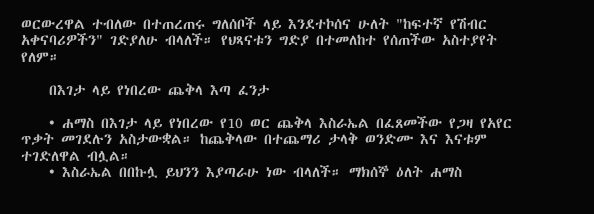ወርውረዋል ተብለው በተጠረጠሩ ግለሰቦች ላይ እንደተኮሰና ሁለት "ከፍተኛ የሽብር አቀናባሪዎችን" ገድያለሁ ብላለች። የህጻናቱን ግድያ በተመለከተ የሰጠችው አስተያየት የለም።

    በእገታ ላይ የነበረው ጨቅላ እጣ ፈንታ

    • ሐማስ በእገታ ላይ የነበረው የ10 ወር ጨቅላ እስራኤል በፈጸመችው የጋዛ የአየር ጥቃት መገደሉን አስታውቋል። ከጨቅላው በተጨማሪ ታላቅ ወንድሙ እና እናቱም ተገድለዋል ብሏል።
    • እስራኤል በበኩሏ ይህንን እያጣራሁ ነው ብላለች። ማክሰኞ ዕለት ሐማስ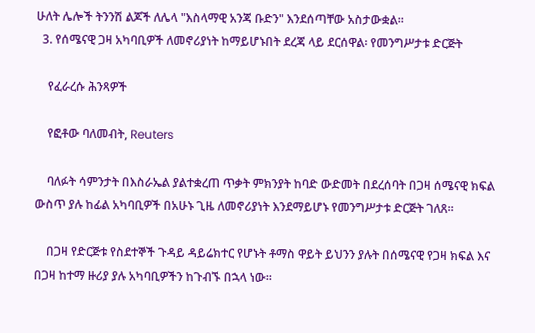ሁለት ሌሎች ትንንሽ ልጆች ለሌላ "እስላማዊ አንጃ ቡድን" እንደሰጣቸው አስታውቋል።
  3. የሰሜናዊ ጋዛ አካባቢዎች ለመኖሪያነት ከማይሆኑበት ደረጃ ላይ ደርሰዋል፡ የመንግሥታቱ ድርጅት

    የፈራረሱ ሕንጻዎች

    የፎቶው ባለመብት, Reuters

    ባለፉት ሳምንታት በእስራኤል ያልተቋረጠ ጥቃት ምክንያት ከባድ ውድመት በደረሰባት በጋዛ ሰሜናዊ ክፍል ውስጥ ያሉ ከፊል አካባቢዎች በአሁኑ ጊዜ ለመኖሪያነት እንደማይሆኑ የመንግሥታቱ ድርጅት ገለጸ።

    በጋዛ የድርጅቱ የስደተኞች ጉዳይ ዳይሬክተር የሆኑት ቶማስ ዋይት ይህንን ያሉት በሰሜናዊ የጋዛ ክፍል እና በጋዛ ከተማ ዙሪያ ያሉ አካባቢዎችን ከጉብኙ በኋላ ነው።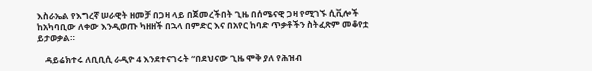እስራኤል የእግረኛ ሠራዊት ዘመቻ በጋዛ ላይ በጀመረችበት ጊዜ በሰሜናዊ ጋዛ የሚገኙ ሲቪሎች ከአካባቢው ለቀው እንዲወጡ ካዘዘች በኋላ በምድር እና በአየር ከባድ ጥቃቶችን ስትፈጽም መቆየቷ ይታወቃል።

    ዳይሬክተሩ ለቢቢሲ ራዲዮ 4 እንደተናገሩት “በደህናው ጊዜ ሞቅ ያለ የሕዝብ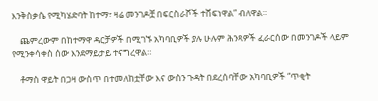እንቅስቃሴ የሚካሄድባት ከተማ፣ ዛሬ መንገዶቿ በፍርስራሾች ተሸፍነዋል” ብለዋል።

    ጨምረውም በከተማዋ ዳርቻዎች በሚገኙ አካባቢዎች ያሉ ሁሉም ሕንጻዎች ፈራርሰው በመንገዶች ላይም የሚንቀሳቀስ ሰው እንደማይታይ ተናግረዋል።

    ቶማስ ዋይት በጋዛ ውስጥ በተመለከቷቸው እና ውስን ጉዳት በደረሰባቸው አካባቢዎች “ጥቂት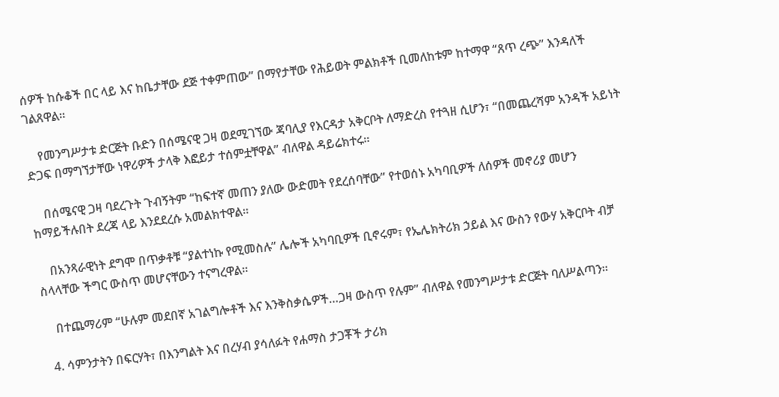ሰዎች ከሱቆች በር ላይ እና ከቤታቸው ደጅ ተቀምጠው” በማየታቸው የሕይወት ምልክቶች ቢመለከቱም ከተማዋ “ጸጥ ረጭ” እንዳለች ገልጸዋል።

    የመንግሥታቱ ድርጅት ቡድን በሰሜናዊ ጋዛ ወደሚገኘው ጃባሊያ የእርዳታ አቅርቦት ለማድረስ የተጓዘ ሲሆን፣ “በመጨረሻም አንዳች አይነት ድጋፍ በማግኘታቸው ነዋሪዎች ታላቅ እፎይታ ተሰምቷቸዋል” ብለዋል ዳይሬክተሩ።

    በሰሜናዊ ጋዛ ባደረጉት ጉብኝትም “ከፍተኛ መጠን ያለው ውድመት የደረሰባቸው” የተወሰኑ አካባቢዎች ለሰዎች መኖሪያ መሆን ከማይችሉበት ደረጃ ላይ እንደደረሱ አመልክተዋል።

    በአንጻራዊነት ደግሞ በጥቃቶቹ “ያልተነኩ የሚመስሉ” ሌሎች አካባቢዎች ቢኖሩም፣ የኤሌክትሪክ ኃይል እና ውስን የውሃ አቅርቦት ብቻ ስላላቸው ችግር ውስጥ መሆናቸውን ተናግረዋል።

    በተጨማሪም “ሁሉም መደበኛ አገልግሎቶች እና እንቅስቃሴዎች…ጋዛ ውስጥ የሉም” ብለዋል የመንግሥታቱ ድርጅት ባለሥልጣን።

  4. ሳምንታትን በፍርሃት፣ በእንግልት እና በረሃብ ያሳለፉት የሐማስ ታጋቾች ታሪክ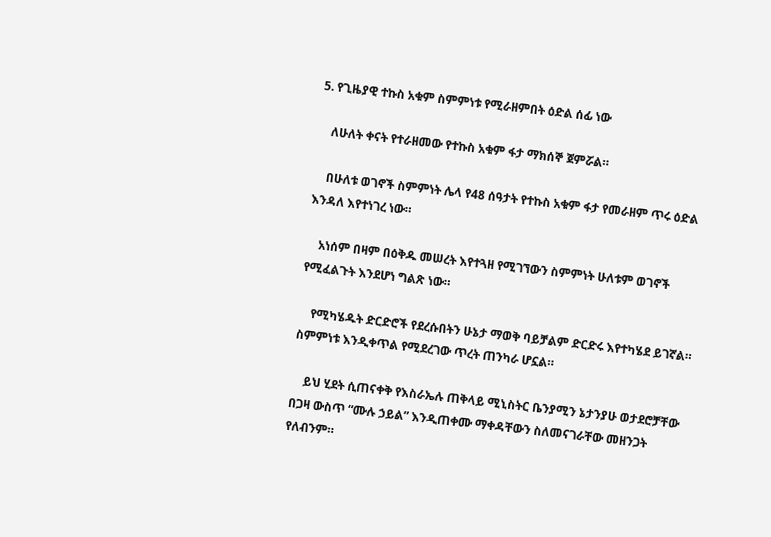5. የጊዜያዊ ተኩስ አቁም ስምምነቱ የሚራዘምበት ዕድል ሰፊ ነው

    ለሁለት ቀናት የተራዘመው የተኩስ አቁም ፋታ ማክሰኞ ጀምሯል።

    በሁለቱ ወገኖች ስምምነት ሌላ የ48 ሰዓታት የተኩስ አቁም ፋታ የመራዘም ጥሩ ዕድል እንዳለ እየተነገረ ነው።

    አነሰም በዛም በዕቅዱ መሠረት እየተጓዘ የሚገኘውን ስምምነት ሁለቱም ወገኖች የሚፈልጉት እንደሆነ ግልጽ ነው።

    የሚካሄዱት ድርድሮች የደረሱበትን ሁኔታ ማወቅ ባይቻልም ድርድሩ እየተካሄደ ይገኛል። ስምምነቱ እንዲቀጥል የሚደረገው ጥረት ጠንካራ ሆኗል።

    ይህ ሂደት ሲጠናቀቅ የእስራኤሉ ጠቅላይ ሚኒስትር ቤንያሚን ኔታንያሁ ወታደሮቻቸው በጋዛ ውስጥ “ሙሉ ኃይል” እንዲጠቀሙ ማቀዳቸውን ስለመናገራቸው መዘንጋት የለብንም።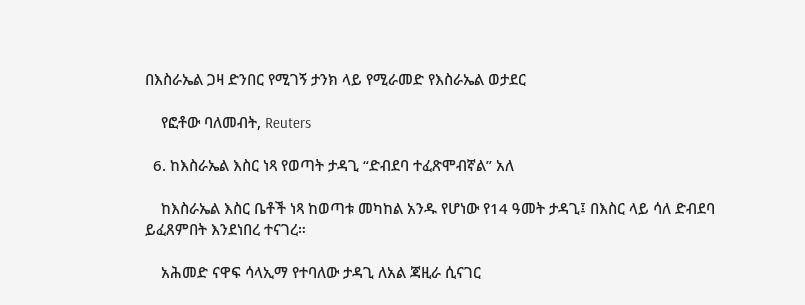በእስራኤል ጋዛ ድንበር የሚገኝ ታንክ ላይ የሚራመድ የእስራኤል ወታደር

    የፎቶው ባለመብት, Reuters

  6. ከእስራኤል እስር ነጻ የወጣት ታዳጊ “ድብደባ ተፈጽሞብኛል” አለ

    ከእስራኤል እስር ቤቶች ነጻ ከወጣቱ መካከል አንዱ የሆነው የ14 ዓመት ታዳጊ፤ በእስር ላይ ሳለ ድብደባ ይፈጸምበት እንደነበረ ተናገረ።

    አሕመድ ናዋፍ ሳላኢማ የተባለው ታዳጊ ለአል ጃዚራ ሲናገር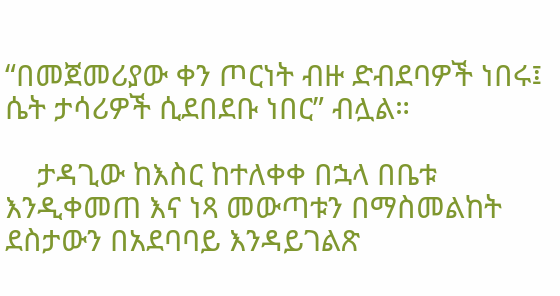“በመጀመሪያው ቀን ጦርነት ብዙ ድብደባዎች ነበሩ፤ ሴት ታሳሪዎች ሲደበደቡ ነበር” ብሏል።

    ታዳጊው ከእስር ከተለቀቀ በኋላ በቤቱ እንዲቀመጠ እና ነጻ መውጣቱን በማስመልከት ደስታውን በአደባባይ እንዳይገልጽ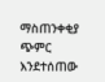ማስጠንቀቂያ ጭምር እንደተሰጠው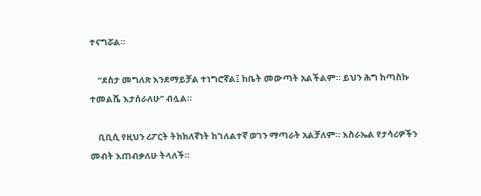ተናግሯል።

    “ደስታ መግለጽ እንደማይቻል ተነግሮኛል፤ ከቤት መውጣት አልችልም። ይህን ሕግ ከጣስኩ ተመልሼ እታሰራለሁ” ብሏል።

    ቢቢሲ የዚህን ሪፖርት ትክክለኛነት ከገለልተኛ ወገን ማጣራት አልቻለም። እስራኤል የታሳሪዎችን መብት እጠብቃለሁ ትላለች።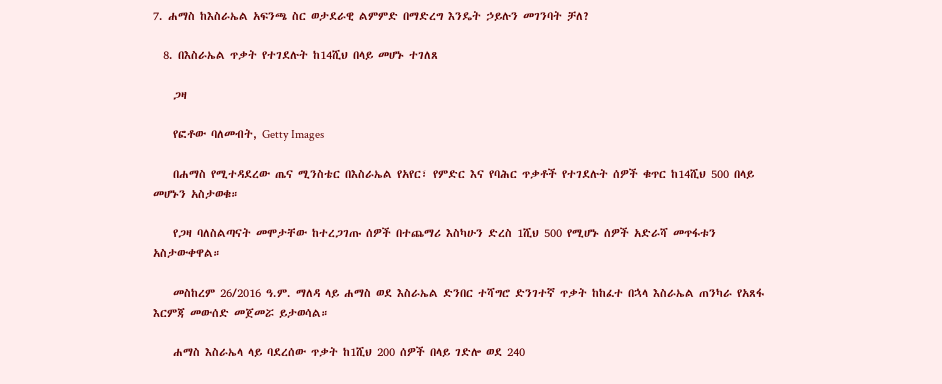7. ሐማስ ከእስራኤል አፍንጫ ስር ወታደራዊ ልምምድ በማድረግ እንዴት ኃይሉን መገንባት ቻለ?

  8. በእስራኤል ጥቃት የተገደሉት ከ14ሺህ በላይ መሆኑ ተገለጸ

    ጋዛ

    የፎቶው ባለመብት, Getty Images

    በሐማስ የሚተዳደረው ጤና ሚንስቴር በእስራኤል የአየር፣ የምድር እና የባሕር ጥቃቶች የተገደሉት ሰዎች ቁጥር ከ14ሺህ 500 በላይ መሆኑን አስታወቁ።

    የጋዛ ባለስልጣናት መሞታቸው ከተረጋገጡ ሰዎች በተጨማሪ እስካሁን ድረስ 1ሺህ 500 የሚሆኑ ሰዎች አድራሻ መጥፋቱን አስታውቀዋል።

    መስከረም 26/2016 ዓ.ም. ማለዳ ላይ ሐማስ ወደ እስራኤል ድንበር ተሻግሮ ድንገተኛ ጥቃት ከከፈተ በኋላ እስራኤል ጠንካራ የአጸፋ እርምጃ መውሰድ መጀመሯ ይታወሳል።

    ሐማስ እስራኤላ ላይ ባደረሰው ጥቃት ከ1ሺህ 200 ሰዎች በላይ ገድሎ ወደ 240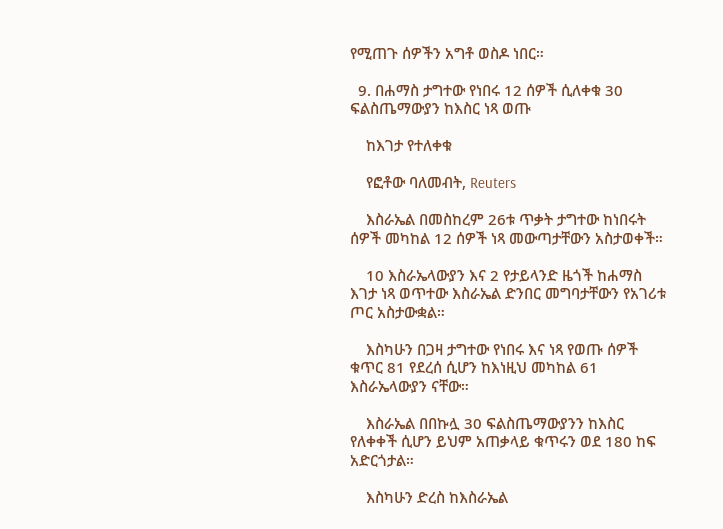የሚጠጉ ሰዎችን አግቶ ወስዶ ነበር።

  9. በሐማስ ታግተው የነበሩ 12 ሰዎች ሲለቀቁ 30 ፍልስጤማውያን ከእስር ነጻ ወጡ

    ከእገታ የተለቀቁ

    የፎቶው ባለመብት, Reuters

    እስራኤል በመስከረም 26ቱ ጥቃት ታግተው ከነበሩት ሰዎች መካከል 12 ሰዎች ነጻ መውጣታቸውን አስታወቀች።

    10 እስራኤላውያን እና 2 የታይላንድ ዜጎች ከሐማስ እገታ ነጻ ወጥተው እስራኤል ድንበር መግባታቸውን የአገሪቱ ጦር አስታውቋል።

    እስካሁን በጋዛ ታግተው የነበሩ እና ነጻ የወጡ ሰዎች ቁጥር 81 የደረሰ ሲሆን ከእነዚህ መካከል 61 እስራኤላውያን ናቸው።

    እስራኤል በበኩሏ 30 ፍልስጤማውያንን ከእስር የለቀቀች ሲሆን ይህም አጠቃላይ ቁጥሩን ወደ 180 ከፍ አድርጎታል።

    እስካሁን ድረስ ከእስራኤል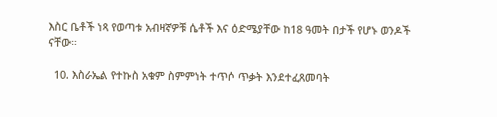እስር ቤቶች ነጻ የወጣቱ አብዛኛዎቹ ሴቶች እና ዕድሜያቸው ከ18 ዓመት በታች የሆኑ ወንዶች ናቸው።

  10. እስራኤል የተኩስ አቁም ስምምነት ተጥሶ ጥቃት እንደተፈጸመባት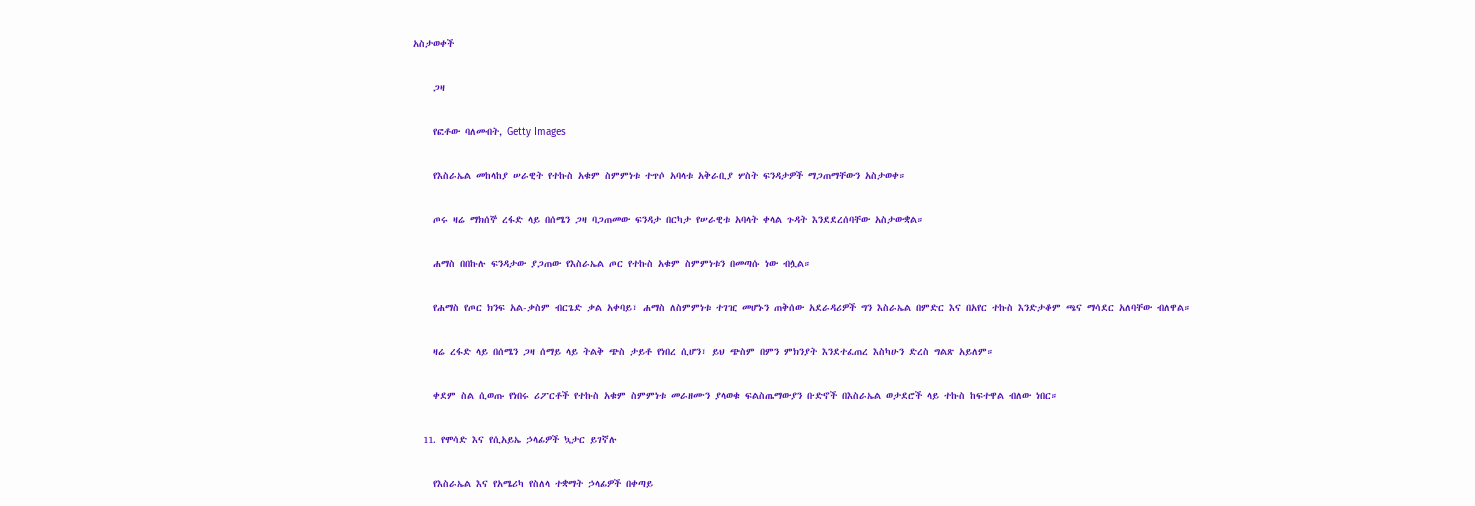አስታወቀች

    ጋዛ

    የፎቶው ባለመብት, Getty Images

    የእስራኤል መከላከያ ሠራዊት የተኩስ አቁም ስምምነቱ ተጥሶ አባላቱ አቅራቢያ ሦስት ፍንዳታዎች ማጋጠማቸውን አስታወቀ።

    ጦሩ ዛሬ ማክሰኞ ረፋድ ላይ በሰሜን ጋዛ ባጋጠመው ፍንዳታ በርካታ የሠራዊቱ አባላት ቀላል ጉዳት እንደደረሰባቸው አስታውቋል።

    ሐማስ በበኩሉ ፍንዳታው ያጋጠው የእስራኤል ጦር የተኩስ አቁም ስምምነቱን በመጣሱ ነው ብሏል።

    የሐማስ የጦር ክንፍ አል-ቃስም ብርጌድ ቃል አቀባይ፣ ሐማስ ለስምምነቱ ተገዢ መሆኑን ጠቅሰው አደራዳሪዎች ግን እስራኤል በምድር እና በአየር ተኩስ እንድታቆም ጫና ማሳደር አለባቸው ብለዋል።

    ዛሬ ረፋድ ላይ በሰሜን ጋዛ ሰማይ ላይ ትልቅ ጭስ ታይቶ የነበረ ሲሆን፣ ይህ ጭስም በምን ምክንያት እንደተፈጠረ እስካሁን ድረስ ግልጽ አይለም።

    ቀደም ስል ሲወጡ የነበሩ ሪፖርቶች የተኩስ አቁም ስምምነቱ መራዘሙን ያላወቁ ፍልስጤማውያን ቡድኖች በእስራኤል ወታደሮች ላይ ተኩስ ከፍተዋል ብለው ነበር።

  11. የሞሳድ እና የሲአይኤ ኃላፊዎች ኳታር ይገኛሉ

    የእስራኤል እና የአሜሪካ የስለላ ተቋማት ኃላፊዎች በቀጣይ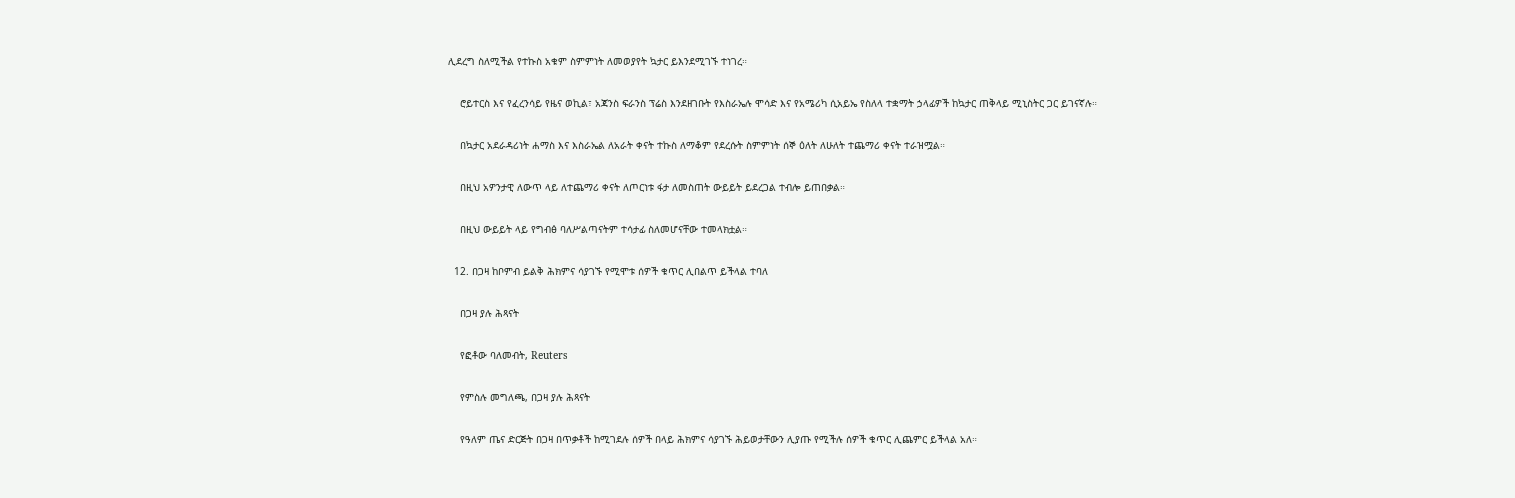ሊደረግ ስለሚችል የተኩስ አቁም ስምምነት ለመወያየት ኳታር ይእንደሚገኙ ተነገረ።

    ሮይተርስ እና የፈረንሳይ የዜና ወኪል፣ አጃንስ ፍራንስ ፕሬስ እንደዘገቡት የእስራኤሉ ሞሳድ እና የአሜሪካ ሲአይኤ የስለላ ተቋማት ኃላፊዎች ከኳታር ጠቅላይ ሚኒስትር ጋር ይገናኛሉ።

    በኳታር አደራዳሪነት ሐማስ እና እስራኤል ለአራት ቀናት ተኩስ ለማቆም የደረሱት ስምምነት ሰኞ ዕለት ለሁለት ተጨማሪ ቀናት ተራዝሟል።

    በዚህ አዎንታዊ ለውጥ ላይ ለተጨማሪ ቀናት ለጦርነቱ ፋታ ለመስጠት ውይይት ይደረጋል ተብሎ ይጠበቃል።

    በዚህ ውይይት ላይ የግብፅ ባለሥልጣናትም ተሳታፊ ስለመሆናቸው ተመላክቷል።

  12. በጋዛ ከቦምብ ይልቅ ሕክምና ሳያገኙ የሚሞቱ ሰዎች ቁጥር ሊበልጥ ይችላል ተባለ

    በጋዛ ያሉ ሕጻናት

    የፎቶው ባለመብት, Reuters

    የምስሉ መግለጫ, በጋዛ ያሉ ሕጻናት

    የዓለም ጤና ድርጅት በጋዛ በጥቃቶች ከሚገደሉ ሰዎች በላይ ሕክምና ሳያገኙ ሕይወታቸውን ሊያጡ የሚችሉ ሰዎች ቁጥር ሊጨምር ይችላል አለ።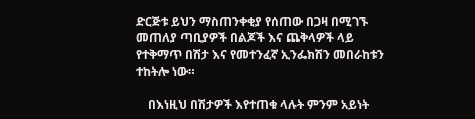ድርጅቱ ይህን ማስጠንቀቂያ የሰጠው በጋዛ በሚገኙ መጠለያ ጣቢያዎች በልጆች እና ጨቅላዎች ላይ የተቅማጥ በሽታ እና የመተንፈኛ ኢንፌክሽን መበራከቱን ተከትሎ ነው።

    በእነዚህ በሽታዎች እየተጠቁ ላሉት ምንም አይነት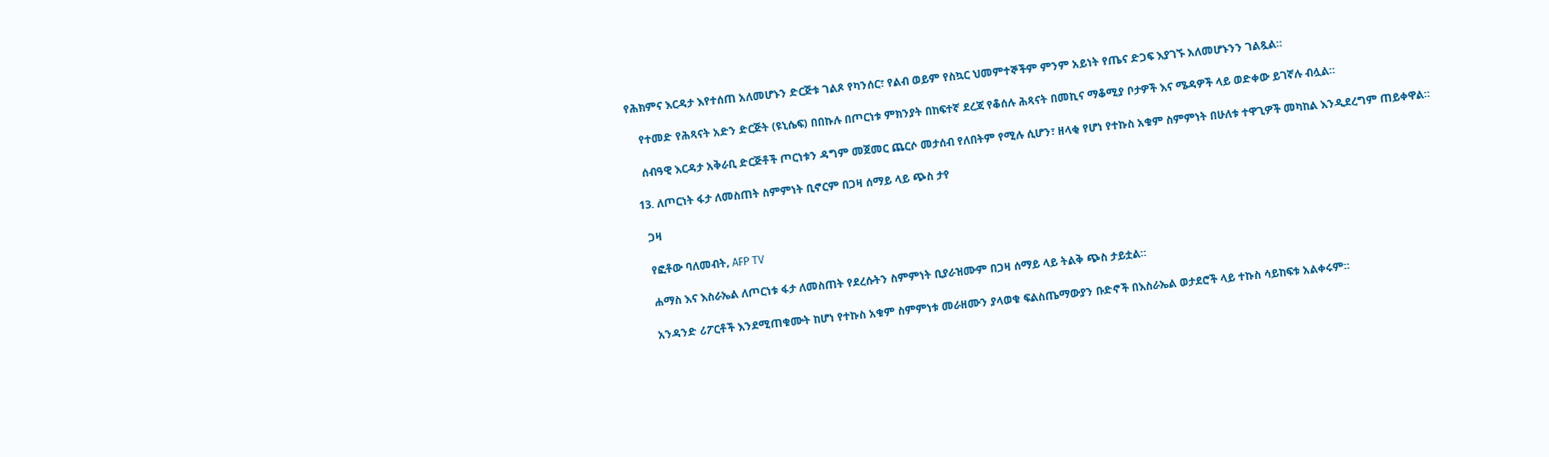የሕክምና እርዳታ እየተሰጠ አለመሆኑን ድርጅቱ ገልጾ የካንሰር፣ የልብ ወይም የስኳር ህመምተኞችም ምንም አይነት የጤና ድጋፍ እያገኙ አለመሆኑንን ገልጿል።

    የተመድ የሕጻናት አድን ድርጅት (ዩኒሴፍ) በበኩሉ በጦርነቱ ምክንያት በከፍተኛ ደረጃ የቆሰሉ ሕጻናት በመኪና ማቆሚያ ቦታዎች እና ሜዳዎች ላይ ወድቀው ይገኛሉ ብሏል።

    ሰብዓዊ እርዳታ አቅራቢ ድርጅቶች ጦርነቱን ዳግም መጀመር ጨርሶ መታሰብ የለበትም የሚሉ ሲሆን፣ ዘላቂ የሆነ የተኩስ አቁም ስምምነት በሁለቱ ተዋጊዎች መካከል እንዲደረግም ጠይቀዋል።

  13. ለጦርነት ፋታ ለመስጠት ስምምነት ቢኖርም በጋዛ ሰማይ ላይ ጭስ ታየ

    ጋዛ

    የፎቶው ባለመብት, AFP TV

    ሐማስ እና እስራኤል ለጦርነቱ ፋታ ለመስጠት የደረሱትን ስምምነት ቢያራዝሙም በጋዛ ሰማይ ላይ ትልቅ ጭስ ታይቷል።

    አንዳንድ ሪፖርቶች እንደሚጠቁሙት ከሆነ የተኩስ አቁም ስምምነቱ መራዘሙን ያላወቁ ፍልስጤማውያን ቡድኖች በእስራኤል ወታደሮች ላይ ተኩስ ሳይከፍቱ አልቀሩም።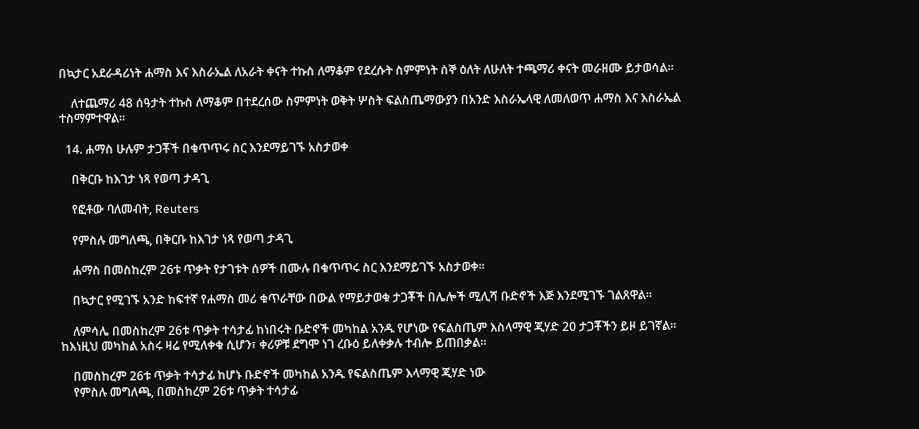በኳታር አደራዳሪነት ሐማስ እና እስራኤል ለአራት ቀናት ተኩስ ለማቆም የደረሱት ስምምነት ሰኞ ዕለት ለሁለት ተጫማሪ ቀናት መራዘሙ ይታወሳል።

    ለተጨማሪ 48 ሰዓታት ተኩስ ለማቆም በተደረሰው ስምምነት ወቅት ሦስት ፍልስጤማውያን በአንድ እስራኤላዊ ለመለወጥ ሐማስ እና እስራኤል ተስማምተዋል።

  14. ሐማስ ሁሉም ታጋቾች በቁጥጥሩ ስር እንደማይገኙ አስታወቀ

    በቅርቡ ከእገታ ነጻ የወጣ ታዳጊ

    የፎቶው ባለመብት, Reuters

    የምስሉ መግለጫ, በቅርቡ ከእገታ ነጻ የወጣ ታዳጊ

    ሐማስ በመስከረም 26ቱ ጥቃት የታገቱት ሰዎች በሙሉ በቁጥጥሩ ስር እንደማይገኙ አስታወቀ።

    በኳታር የሚገኙ አንድ ከፍተኛ የሐማስ መሪ ቁጥራቸው በውል የማይታወቁ ታጋቾች በሌሎች ሚሊሻ ቡድኖች እጅ እንደሚገኙ ገልጸዋል።

    ለምሳሌ በመስከረም 26ቱ ጥቃት ተሳታፊ ከነበሩት ቡድኖች መካከል አንዱ የሆነው የፍልስጤም እስላማዊ ጂሃድ 20 ታጋቾችን ይዞ ይገኛል። ከእነዚህ መካከል አስሩ ዛሬ የሚለቀቁ ሲሆን፣ ቀሪዎቹ ደግሞ ነገ ረቡዕ ይለቀቃሉ ተብሎ ይጠበቃል።

    በመስከረም 26ቱ ጥቃት ተሳታፊ ከሆኑ ቡድኖች መካከል አንዱ የፍልስጤም እላማዊ ጂሃድ ነው
    የምስሉ መግለጫ, በመስከረም 26ቱ ጥቃት ተሳታፊ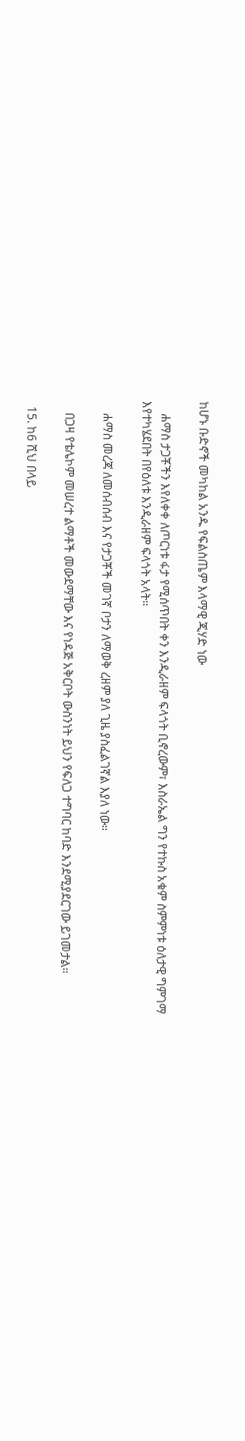ከሆኑ ቡድኖች መካከል አንዱ የፍልስጤም እላማዊ ጂሃድ ነው

    ሐማስ ታጋቾችን እየለቀቀ ለጦርነቱ ፋታ የሚሰጥበት ቀን እንዲራዘም ፍላጎት ቢኖረውም፣ እስራኤል ግን የተኩስ አቁም ስምምነቱ ዕለታዊ ግምገማ እየተካሄደበት በየዕለቱ እንዲራዘም ፍላጎት አላት።

    ሐማስ መረጃ ለመሰብሰብ እና የታጋቾች መገኛ ቦታን ለማወቅ ረዘም ያለ ጊዜ ያስፈልገኛል እያለ ነው።

    በጋዛ የቴሌኮም መሠረተ ልማቶች መውደማቸው እና የነዳጅ አቅርቦት ውስንነት ይህን የፍለጋ ተግባር ከባድ እንደሚያደርገው ይገመታል።

  15. ከ6 ሺህ በላይ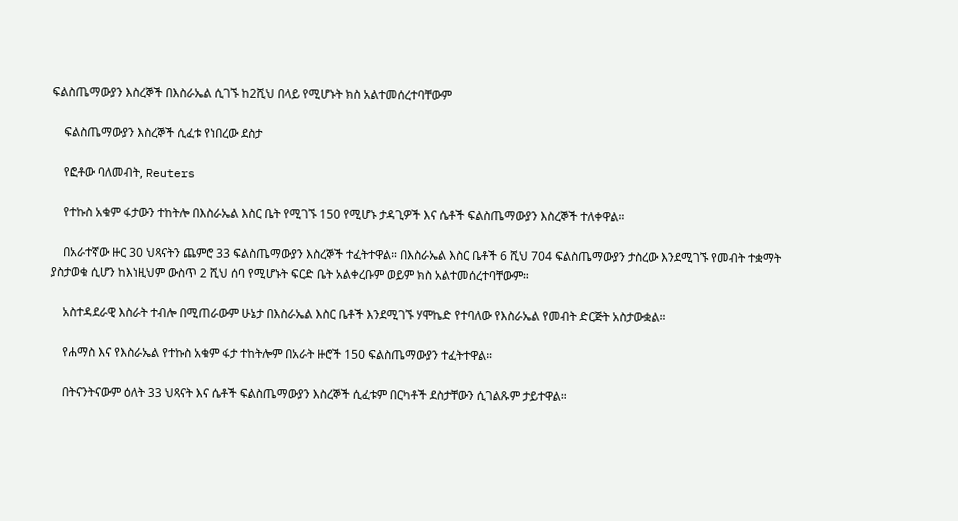ፍልስጤማውያን እስረኞች በእስራኤል ሲገኙ ከ2ሺህ በላይ የሚሆኑት ክስ አልተመሰረተባቸውም

    ፍልስጤማውያን እስረኞች ሲፈቱ የነበረው ደስታ

    የፎቶው ባለመብት, Reuters

    የተኩስ አቁም ፋታውን ተከትሎ በእስራኤል እስር ቤት የሚገኙ 150 የሚሆኑ ታዳጊዎች እና ሴቶች ፍልስጤማውያን እስረኞች ተለቀዋል።

    በአራተኛው ዙር 30 ህጻናትን ጨምሮ 33 ፍልስጤማውያን እስረኞች ተፈትተዋል። በእስራኤል እስር ቤቶች 6 ሺህ 704 ፍልስጤማውያን ታስረው እንደሚገኙ የመብት ተቋማት ያስታወቁ ሲሆን ከእነዚህም ውስጥ 2 ሺህ ሰባ የሚሆኑት ፍርድ ቤት አልቀረቡም ወይም ክስ አልተመሰረተባቸውም።

    አስተዳደራዊ እስራት ተብሎ በሚጠራውም ሁኔታ በእስራኤል እስር ቤቶች እንደሚገኙ ሃሞኬድ የተባለው የእስራኤል የመብት ድርጅት አስታውቋል።

    የሐማስ እና የእስራኤል የተኩስ አቁም ፋታ ተከትሎም በአራት ዙሮች 150 ፍልስጤማውያን ተፈትተዋል።

    በትናንትናውም ዕለት 33 ህጻናት እና ሴቶች ፍልስጤማውያን እስረኞች ሲፈቱም በርካቶች ደስታቸውን ሲገልጹም ታይተዋል።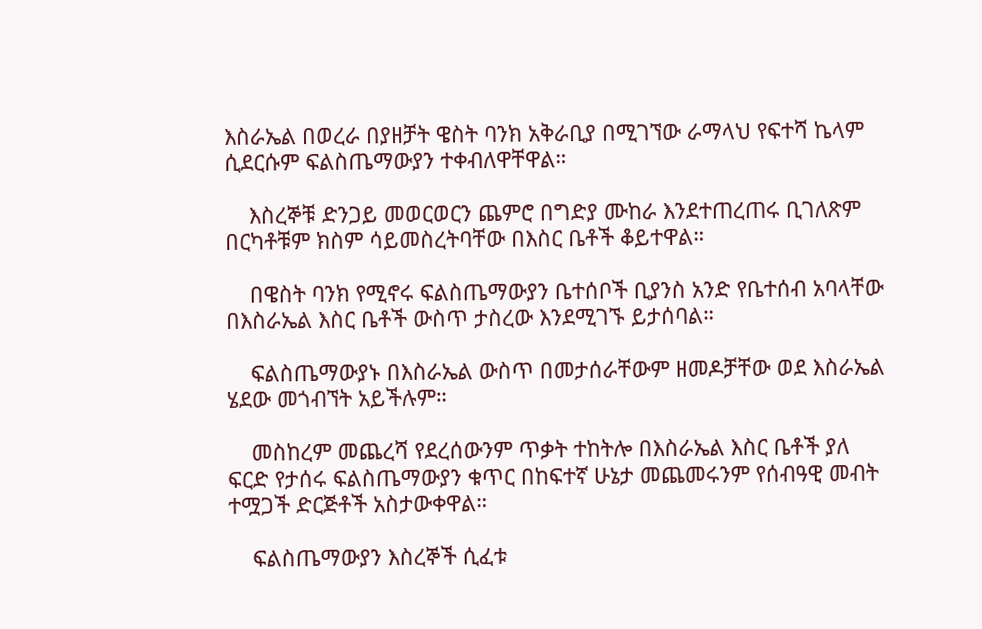እስራኤል በወረራ በያዘቻት ዌስት ባንክ አቅራቢያ በሚገኘው ራማላህ የፍተሻ ኬላም ሲደርሱም ፍልስጤማውያን ተቀብለዋቸዋል።

    እስረኞቹ ድንጋይ መወርወርን ጨምሮ በግድያ ሙከራ እንደተጠረጠሩ ቢገለጽም በርካቶቹም ክስም ሳይመስረትባቸው በእስር ቤቶች ቆይተዋል።

    በዌስት ባንክ የሚኖሩ ፍልስጤማውያን ቤተሰቦች ቢያንስ አንድ የቤተሰብ አባላቸው በእስራኤል እስር ቤቶች ውስጥ ታስረው እንደሚገኙ ይታሰባል።

    ፍልስጤማውያኑ በእስራኤል ውስጥ በመታሰራቸውም ዘመዶቻቸው ወደ እስራኤል ሄደው መጎብኘት አይችሉም።

    መስከረም መጨረሻ የደረሰውንም ጥቃት ተከትሎ በእስራኤል እስር ቤቶች ያለ ፍርድ የታሰሩ ፍልስጤማውያን ቁጥር በከፍተኛ ሁኔታ መጨመሩንም የሰብዓዊ መብት ተሟጋች ድርጅቶች አስታውቀዋል።

    ፍልስጤማውያን እስረኞች ሲፈቱ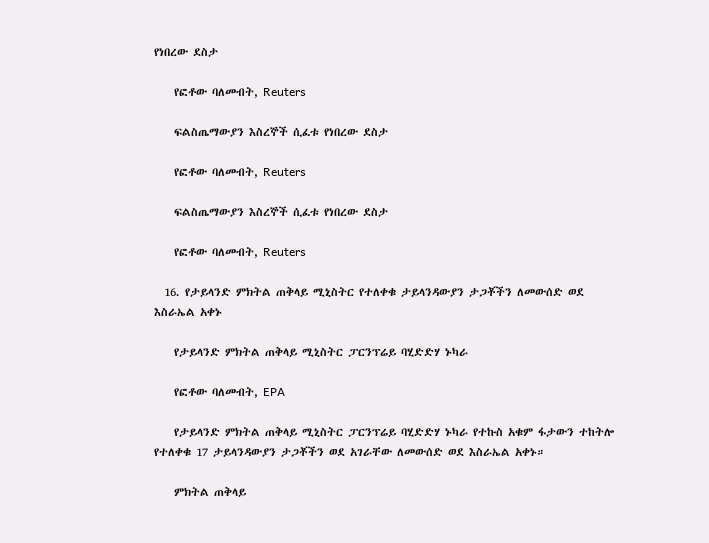የነበረው ደስታ

    የፎቶው ባለመብት, Reuters

    ፍልስጤማውያን እስረኞች ሲፈቱ የነበረው ደስታ

    የፎቶው ባለመብት, Reuters

    ፍልስጤማውያን እስረኞች ሲፈቱ የነበረው ደስታ

    የፎቶው ባለመብት, Reuters

  16. የታይላንድ ምክትል ጠቅላይ ሚኒስትር የተለቀቁ ታይላንዳውያን ታጋቾችን ለመውሰድ ወደ እስራኤል አቀኑ

    የታይላንድ ምክትል ጠቅላይ ሚኒስትር ፓርንፕሬይ ባሂድድሃ ኑካራ

    የፎቶው ባለመብት, EPA

    የታይላንድ ምክትል ጠቅላይ ሚኒስትር ፓርንፕሬይ ባሂድድሃ ኑካራ የተኩስ አቁም ፋታውን ተከትሎ የተለቀቁ 17 ታይላንዳውያን ታጋቾችን ወደ አገራቸው ለመውሰድ ወደ እስራኤል አቀኑ።

    ምክትል ጠቅላይ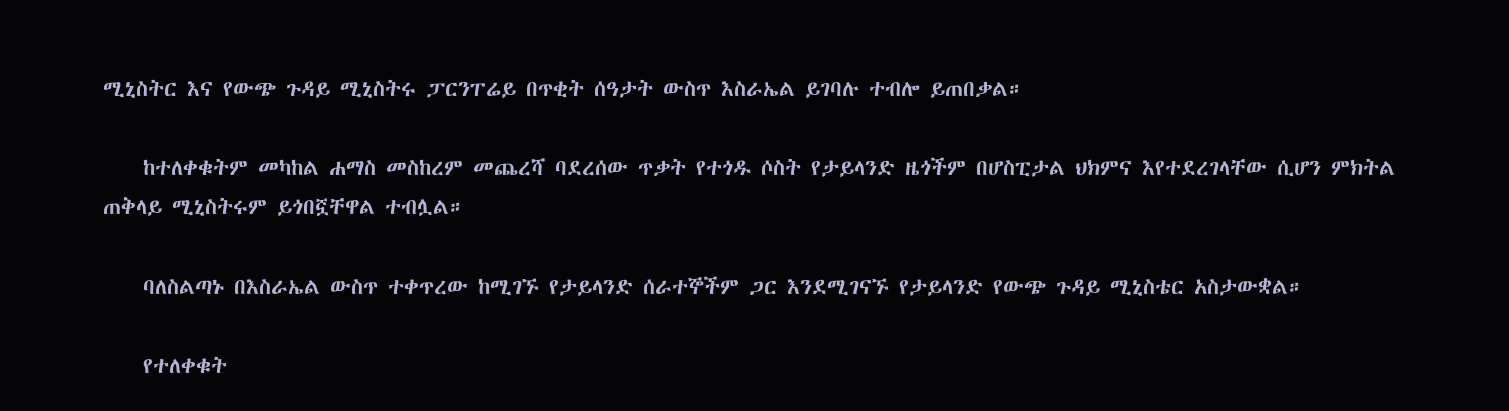ሚኒስትር እና የውጭ ጉዳይ ሚኒስትሩ ፓርንፐሬይ በጥቂት ሰዓታት ውስጥ እስራኤል ይገባሉ ተብሎ ይጠበቃል።

    ከተለቀቁትም መካከል ሐማስ መስከረም መጨረሻ ባደረሰው ጥቃት የተጎዱ ሶስት የታይላንድ ዜጎችም በሆስፒታል ህክምና እየተደረገላቸው ሲሆን ምክትል ጠቅላይ ሚኒስትሩም ይጎበኟቸዋል ተብሏል።

    ባለስልጣኑ በእስራኤል ውስጥ ተቀጥረው ከሚገኙ የታይላንድ ሰራተኞችም ጋር እንደሚገናኙ የታይላንድ የውጭ ጉዳይ ሚኒስቴር አስታውቋል።

    የተለቀቁት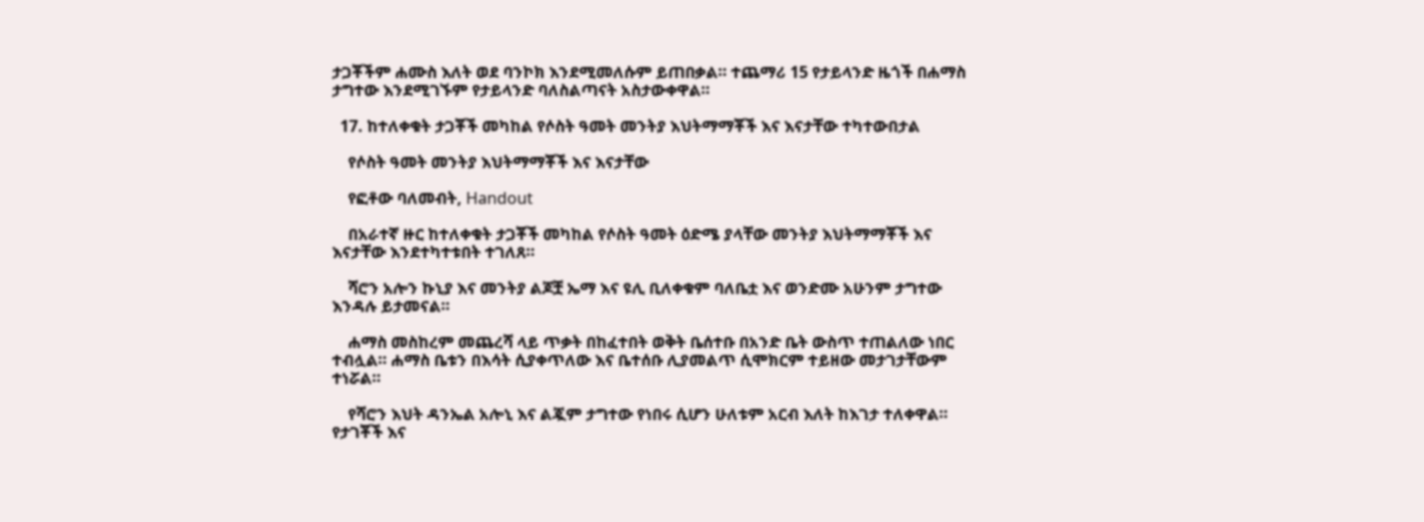ታጋቾችም ሐሙስ እለት ወደ ባንኮክ እንደሚመለሱም ይጠበቃል። ተጨማሪ 15 የታይላንድ ዜጎች በሐማስ ታግተው እንደሚገኙም የታይላንድ ባለስልጣናት አስታውቀዋል።

  17. ከተለቀቁት ታጋቾች መካከል የሶስት ዓመት መንትያ እህትማማቾች እና እናታቸው ተካተውበታል

    የሶስት ዓመት መንትያ እህትማማቾች እና እናታቸው

    የፎቶው ባለመብት, Handout

    በአራተኛ ዙር ከተለቀቁት ታጋቾች መካከል የሶስት ዓመት ዕድሜ ያላቸው መንትያ እህትማማቾች እና እናታቸው እንደተካተቱበት ተገለጸ።

    ሻሮን አሎን ኩኒያ እና መንትያ ልጆቿ ኤማ እና ዩሊ ቢለቀቁም ባለቤቷ እና ወንድሙ አሁንም ታግተው እንዳሉ ይታመናል።

    ሐማስ መስከረም መጨረሻ ላይ ጥቃት በከፈተበት ወቅት ቤሰተቡ በአንድ ቤት ውስጥ ተጠልለው ነበር ተብሏል። ሐማስ ቤቱን በእሳት ሲያቀጥለው እና ቤተሰቡ ሊያመልጥ ሲሞክርም ተይዘው መታገታቸውም ተነሯል።

    የሻሮን እህት ዳንኤል አሎኒ እና ልጇም ታግተው የነበሩ ሲሆን ሁለቱም አርብ እለት ከእገታ ተለቀዋል። የታገቾች እና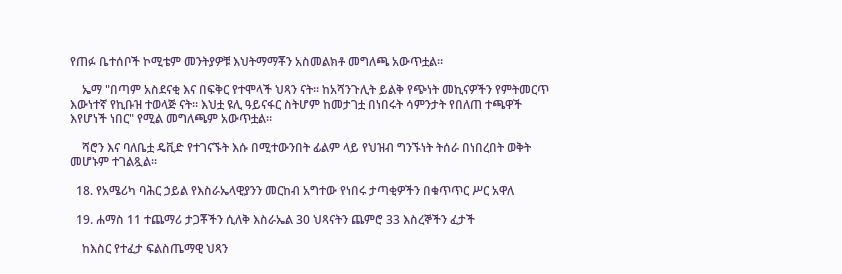የጠፉ ቤተሰቦች ኮሚቴም መንትያዎቹ እህትማማቾን አስመልክቶ መግለጫ አውጥቷል።

    ኤማ "በጣም አስደናቂ እና በፍቅር የተሞላች ህጻን ናት። ከአሻንጉሊት ይልቅ የጭነት መኪናዎችን የምትመርጥ እውነተኛ የኪቡዝ ተወላጅ ናት። እህቷ ዩሊ ዓይናፋር ስትሆም ከመታገቷ በነበሩት ሳምንታት የበለጠ ተጫዋች እየሆነች ነበር" የሚል መግለጫም አውጥቷል።

    ሻሮን እና ባለቤቷ ዴቪድ የተገናኙት እሱ በሚተውንበት ፊልም ላይ የህዝብ ግንኙነት ትሰራ በነበረበት ወቅት መሆኑም ተገልጿል።

  18. የአሜሪካ ባሕር ኃይል የእስራኤላዊያንን መርከብ አግተው የነበሩ ታጣቂዎችን በቁጥጥር ሥር አዋለ

  19. ሐማስ 11 ተጨማሪ ታጋቾችን ሲለቅ እስራኤል 30 ህጻናትን ጨምሮ 33 እስረኞችን ፈታች

    ከእስር የተፈታ ፍልስጤማዊ ህጻን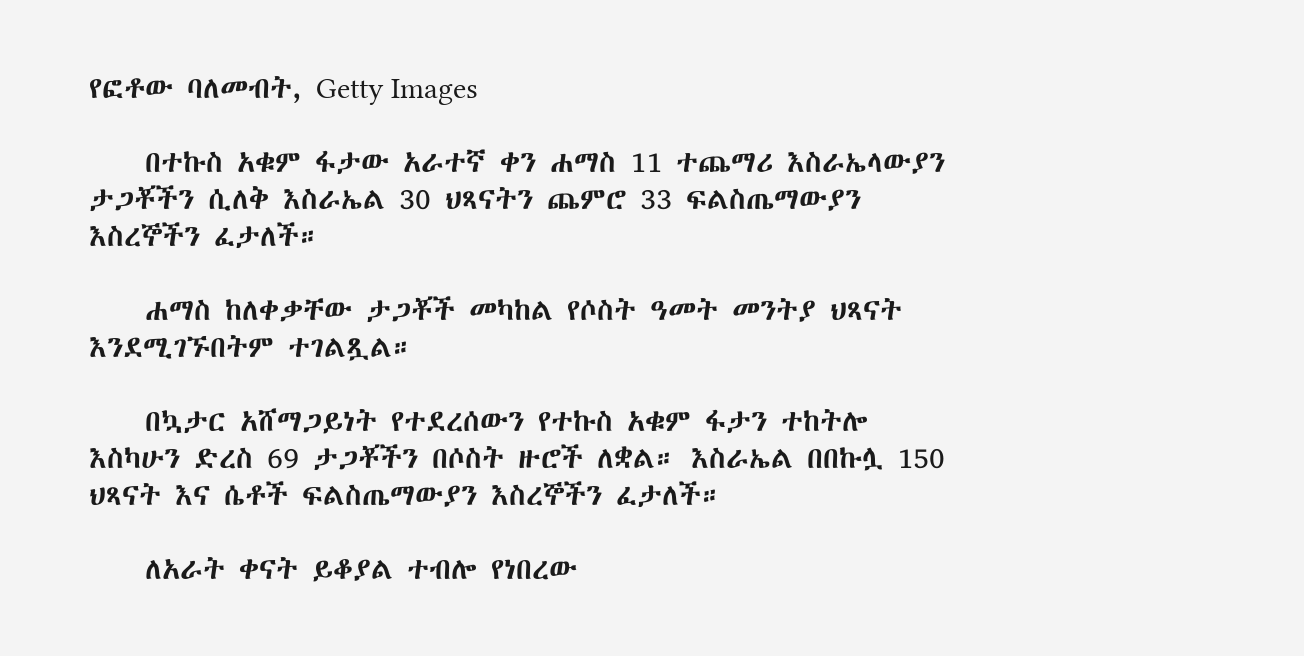የፎቶው ባለመብት, Getty Images

    በተኩስ አቁም ፋታው አራተኛ ቀን ሐማስ 11 ተጨማሪ እስራኤላውያን ታጋቾችን ሲለቅ እስራኤል 30 ህጻናትን ጨምሮ 33 ፍልስጤማውያን እስረኞችን ፈታለች።

    ሐማስ ከለቀቃቸው ታጋቾች መካከል የሶስት ዓመት መንትያ ህጻናት እንደሚገኙበትም ተገልጿል።

    በኳታር አሸማጋይነት የተደረሰውን የተኩስ አቁም ፋታን ተከትሎ እስካሁን ድረስ 69 ታጋቾችን በሶስት ዙሮች ለቋል። እስራኤል በበኩሏ 150 ህጻናት እና ሴቶች ፍልስጤማውያን እስረኞችን ፈታለች።

    ለአራት ቀናት ይቆያል ተብሎ የነበረው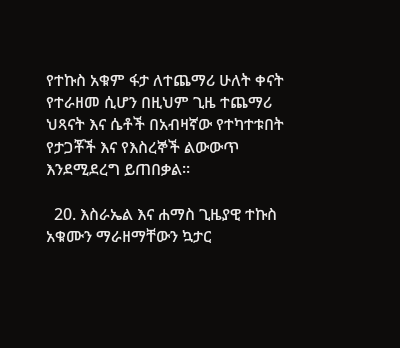የተኩስ አቁም ፋታ ለተጨማሪ ሁለት ቀናት የተራዘመ ሲሆን በዚህም ጊዜ ተጨማሪ ህጻናት እና ሴቶች በአብዛኛው የተካተቱበት የታጋቾች እና የእስረኞች ልውውጥ እንደሚደረግ ይጠበቃል።

  20. እስራኤል እና ሐማስ ጊዜያዊ ተኩስ አቁሙን ማራዘማቸውን ኳታር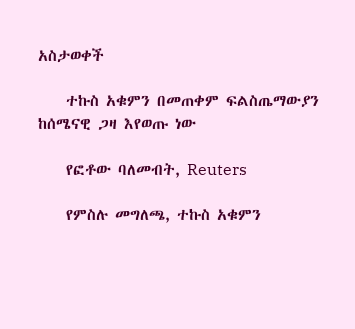አስታወቀች

    ተኩስ አቁምን በመጠቀም ፍልስጤማውያን ከሰሜናዊ ጋዛ እየወጡ ነው

    የፎቶው ባለመብት, Reuters

    የምስሉ መግለጫ, ተኩስ አቁምን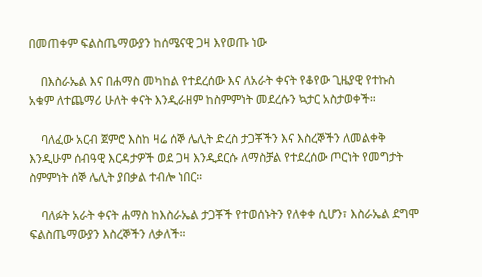በመጠቀም ፍልስጤማውያን ከሰሜናዊ ጋዛ እየወጡ ነው

    በእስራኤል እና በሐማስ መካከል የተደረሰው እና ለአራት ቀናት የቆየው ጊዜያዊ የተኩስ አቁም ለተጨማሪ ሁለት ቀናት እንዲራዘም ከስምምነት መደረሱን ኳታር አስታወቀች።

    ባለፈው አርብ ጀምሮ እስከ ዛሬ ሰኞ ሌሊት ድረስ ታጋቾችን እና እስረኞችን ለመልቀቅ እንዲሁም ሰብዓዊ እርዳታዎች ወደ ጋዛ እንዲደርሱ ለማስቻል የተደረሰው ጦርነት የመግታት ስምምነት ሰኞ ሌሊት ያበቃል ተብሎ ነበር።

    ባለፉት አራት ቀናት ሐማስ ከእስራኤል ታጋቾች የተወሰኑትን የለቀቀ ሲሆን፣ እስራኤል ደግሞ ፍልስጤማውያን እስረኞችን ለቃለች።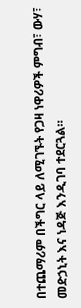በተጨማሪም በችግር ላይ ለሚገኙት የጋዛ ነዋሪዎች ምግብ፣ ውሃ፣ መድኃኒት እና ነዳጅ እንዲገባ ተደርጓል።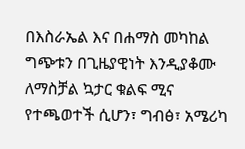በእስራኤል እና በሐማስ መካከል ግጭቱን በጊዜያዊነት እንዲያቆሙ ለማስቻል ኳታር ቁልፍ ሚና የተጫወተች ሲሆን፣ ግብፅ፣ አሜሪካ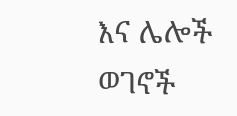እና ሌሎች ወገኖች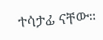ተሳታፊ ናቸው።